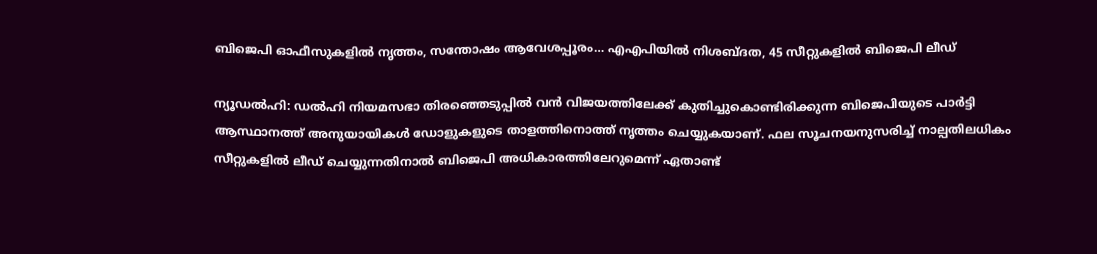ബിജെപി ഓഫീസുകളില്‍ നൃത്തം, സന്തോഷം ആവേശപ്പൂരം… എഎപിയില്‍ നിശബ്ദത, 45 സീറ്റുകളില്‍ ബിജെപി ലീഡ്‌

ന്യൂഡല്‍ഹി: ഡല്‍ഹി നിയമസഭാ തിരഞ്ഞെടുപ്പില്‍ വന്‍ വിജയത്തിലേക്ക് കുതിച്ചുകൊണ്ടിരിക്കുന്ന ബിജെപിയുടെ പാര്‍ട്ടി ആസ്ഥാനത്ത് അനുയായികള്‍ ഡോളുകളുടെ താളത്തിനൊത്ത് നൃത്തം ചെയ്യുകയാണ്. ഫല സൂചനയനുസരിച്ച് നാല്പതിലധികം സീറ്റുകളില്‍ ലീഡ് ചെയ്യുന്നതിനാല്‍ ബിജെപി അധികാരത്തിലേറുമെന്ന് ഏതാണ്ട്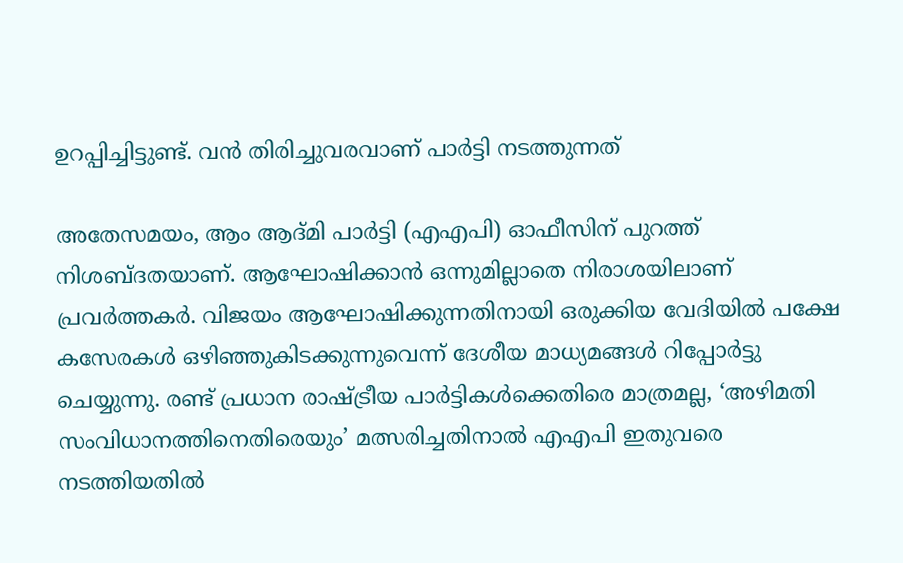ഉറപ്പിച്ചിട്ടുണ്ട്. വന്‍ തിരിച്ചുവരവാണ് പാര്‍ട്ടി നടത്തുന്നത്

അതേസമയം, ആം ആദ്മി പാര്‍ട്ടി (എഎപി) ഓഫീസിന് പുറത്ത് നിശബ്ദതയാണ്. ആഘോഷിക്കാന്‍ ഒന്നുമില്ലാതെ നിരാശയിലാണ് പ്രവര്‍ത്തകര്‍. വിജയം ആഘോഷിക്കുന്നതിനായി ഒരുക്കിയ വേദിയില്‍ പക്ഷേ കസേരകള്‍ ഒഴിഞ്ഞുകിടക്കുന്നുവെന്ന് ദേശീയ മാധ്യമങ്ങള്‍ റിപ്പോര്‍ട്ടു ചെയ്യുന്നു. രണ്ട് പ്രധാന രാഷ്ട്രീയ പാര്‍ട്ടികള്‍ക്കെതിരെ മാത്രമല്ല, ‘അഴിമതി സംവിധാനത്തിനെതിരെയും’ മത്സരിച്ചതിനാല്‍ എഎപി ഇതുവരെ നടത്തിയതില്‍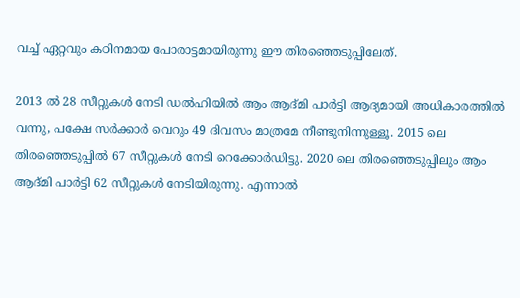വച്ച് ഏറ്റവും കഠിനമായ പോരാട്ടമായിരുന്നു ഈ തിരഞ്ഞെടുപ്പിലേത്.

2013 ല്‍ 28 സീറ്റുകള്‍ നേടി ഡല്‍ഹിയില്‍ ആം ആദ്മി പാര്‍ട്ടി ആദ്യമായി അധികാരത്തില്‍ വന്നു, പക്ഷേ സര്‍ക്കാര്‍ വെറും 49 ദിവസം മാത്രമേ നീണ്ടുനിന്നുള്ളൂ. 2015 ലെ തിരഞ്ഞെടുപ്പില്‍ 67 സീറ്റുകള്‍ നേടി റെക്കോര്‍ഡിട്ടു. 2020 ലെ തിരഞ്ഞെടുപ്പിലും ആം ആദ്മി പാര്‍ട്ടി 62 സീറ്റുകള്‍ നേടിയിരുന്നു. എന്നാല്‍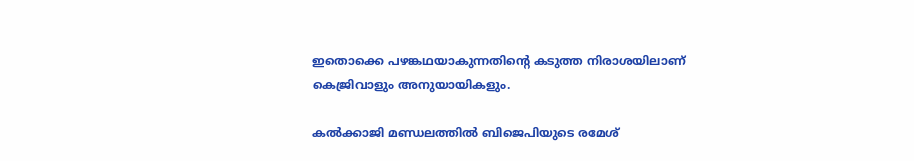ഇതൊക്കെ പഴങ്കഥയാകുന്നതിന്റെ കടുത്ത നിരാശയിലാണ് കെജ്രിവാളും അനുയായികളും.

കല്‍ക്കാജി മണ്ഡലത്തില്‍ ബിജെപിയുടെ രമേശ്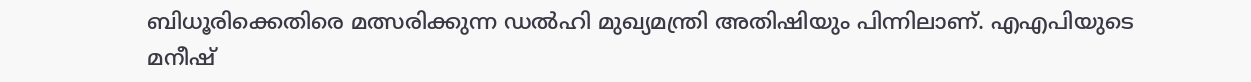ബിധൂരിക്കെതിരെ മത്സരിക്കുന്ന ഡല്‍ഹി മുഖ്യമന്ത്രി അതിഷിയും പിന്നിലാണ്. എഎപിയുടെ മനീഷ്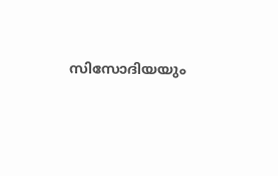സിസോദിയയും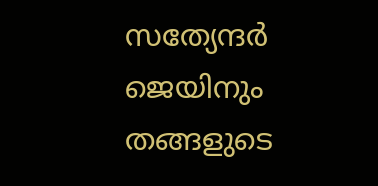സത്യേന്ദര്‍ ജെയിനും തങ്ങളുടെ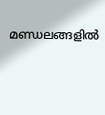മണ്ഡലങ്ങളില്‍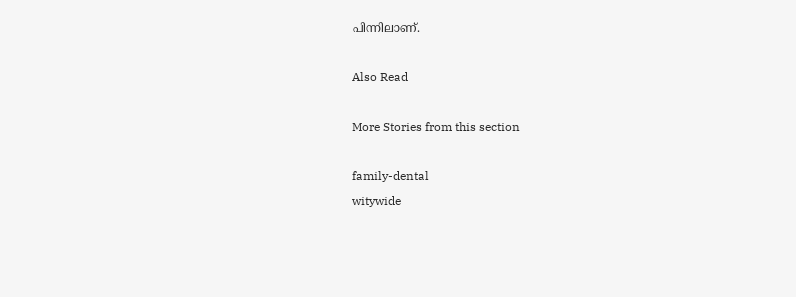പിന്നിലാണ്.

Also Read

More Stories from this section

family-dental
witywide